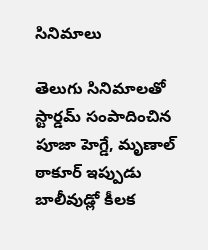సినిమాలు

తెలుగు సినిమాలతో స్టార్డమ్ సంపాదించిన పూజా హెగ్డే, మృణాల్ ఠాకూర్ ఇప్పుడు బాలీవుడ్లో కీలక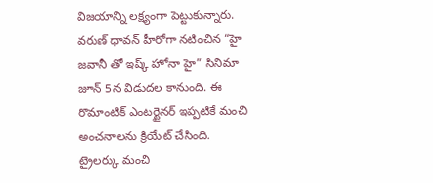విజయాన్ని లక్ష్యంగా పెట్టుకున్నారు. వరుణ్ ధావన్ హీరోగా నటించిన “హై జవానీ తో ఇష్క్ హోనా హై” సినిమా జూన్ 5న విడుదల కానుంది. ఈ రొమాంటిక్ ఎంటర్టైనర్ ఇప్పటికే మంచి అంచనాలను క్రియేట్ చేసింది.
ట్రైలర్కు మంచి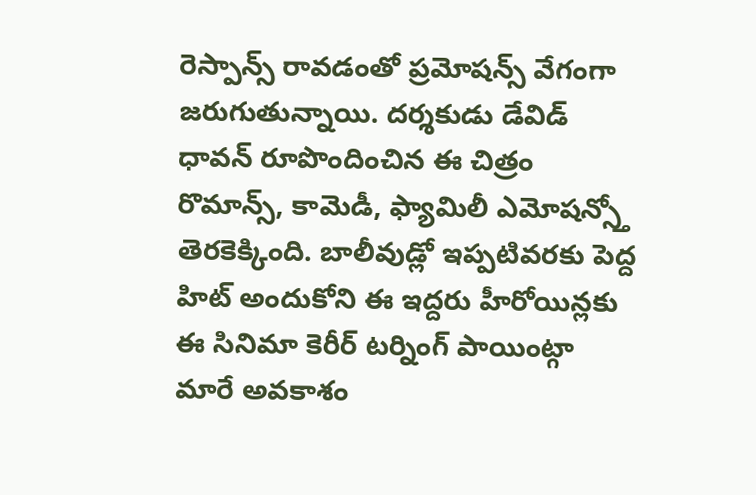రెస్పాన్స్ రావడంతో ప్రమోషన్స్ వేగంగా జరుగుతున్నాయి. దర్శకుడు డేవిడ్ ధావన్ రూపొందించిన ఈ చిత్రం రొమాన్స్, కామెడీ, ఫ్యామిలీ ఎమోషన్స్తో తెరకెక్కింది. బాలీవుడ్లో ఇప్పటివరకు పెద్ద హిట్ అందుకోని ఈ ఇద్దరు హీరోయిన్లకు ఈ సినిమా కెరీర్ టర్నింగ్ పాయింట్గా మారే అవకాశం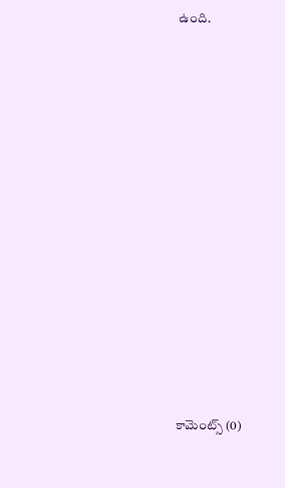ఉంది.



















కామెంట్స్ (0)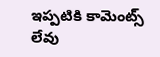ఇప్పటికి కామెంట్స్ లేవు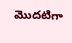మొదటిగా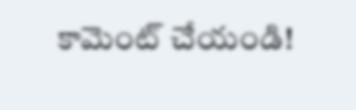కామెంట్ చేయండి!